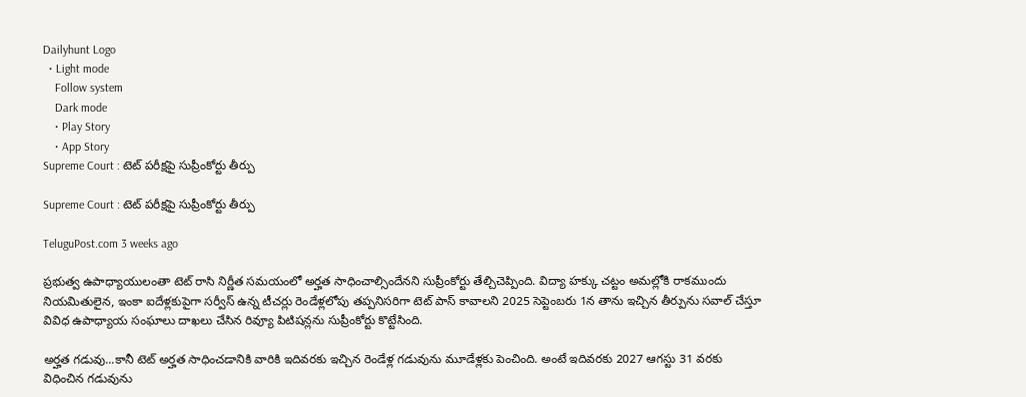Dailyhunt Logo
  • Light mode
    Follow system
    Dark mode
    • Play Story
    • App Story
Supreme Court : టెట్ పరీక్షపై సుప్రీంకోర్టు తీర్పు

Supreme Court : టెట్ పరీక్షపై సుప్రీంకోర్టు తీర్పు

TeluguPost.com 3 weeks ago

ప్రభుత్వ ఉపాధ్యాయులంతా టెట్ రాసి నిర్ణీత సమయంలో అర్హత సాధించాల్సిందేనని సుప్రీంకోర్టు తేల్చిచెప్పింది. విద్యా హక్కు చట్టం అమల్లోకి రాకముందు నియమితులైన, ఇంకా ఐదేళ్లకుపైగా సర్వీస్ ఉన్న టీచర్లు రెండేళ్లలోపు తప్పనిసరిగా టెట్ పాస్ కావాలని 2025 సెప్టెంబరు 1న తాను ఇచ్చిన తీర్పును సవాల్ చేస్తూ వివిధ ఉపాధ్యాయ సంఘాలు దాఖలు చేసిన రివ్యూ పిటిషన్లను సుప్రీంకోర్టు కొట్టేసింది.

అర్హత గడువు...కానీ టెట్ అర్హత సాధించడానికి వారికి ఇదివరకు ఇచ్చిన రెండేళ్ల గడువును మూడేళ్లకు పెంచింది. అంటే ఇదివరకు 2027 ఆగస్టు 31 వరకు విధించిన గడువును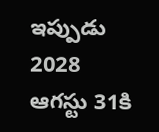ఇప్పుడు 2028 ఆగస్టు 31కి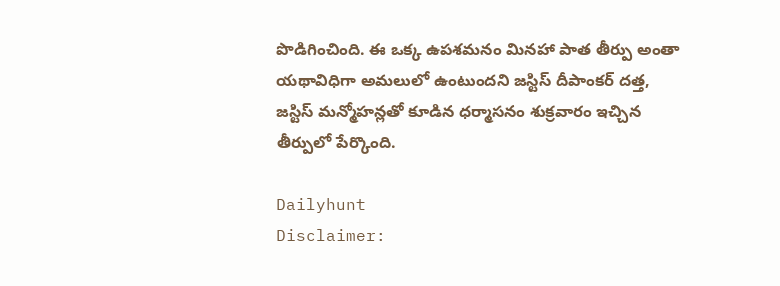పొడిగించింది. ఈ ఒక్క ఉపశమనం మినహా పాత తీర్పు అంతా యథావిధిగా అమలులో ఉంటుందని జస్టిస్ దీపాంకర్ దత్త, జస్టిస్ మన్మోహన్లతో కూడిన ధర్మాసనం శుక్రవారం ఇచ్చిన తీర్పులో పేర్కొంది.

Dailyhunt
Disclaimer: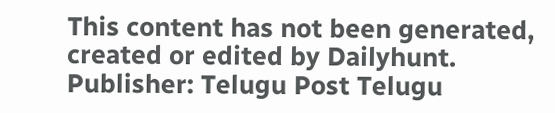This content has not been generated, created or edited by Dailyhunt. Publisher: Telugu Post Telugu